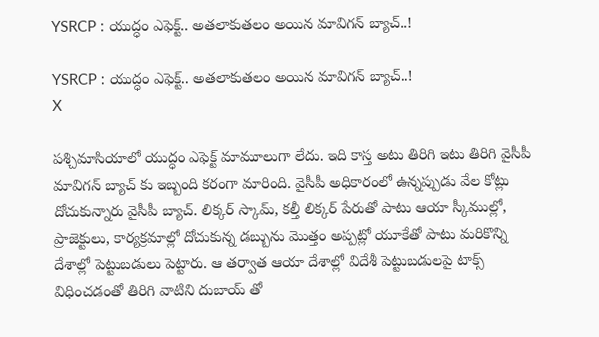YSRCP : యుద్ధం ఎఫెక్ట్.. అతలాకుతలం అయిన మావిగన్ బ్యాచ్..!

YSRCP : యుద్ధం ఎఫెక్ట్.. అతలాకుతలం అయిన మావిగన్ బ్యాచ్..!
X

పశ్చిమాసియాలో యుద్ధం ఎఫెక్ట్ మామూలుగా లేదు. ఇది కాస్త అటు తిరిగి ఇటు తిరిగి వైసీపీ మావిగన్ బ్యాచ్ కు ఇబ్బంది కరంగా మారింది. వైసీపీ అధికారంలో ఉన్నప్పుడు వేల కోట్లు దోచుకున్నారు వైసీపీ బ్యాచ్. లిక్కర్ స్కామ్, కల్తీ లిక్కర్ పేరుతో పాటు ఆయా స్కీముల్లో, ప్రాజెక్టులు, కార్యక్రమాల్లో దోచుకున్న డబ్బును మొత్తం అప్పట్లో యూకేతో పాటు మరికొన్ని దేశాల్లో పెట్టుబడులు పెట్టారు. ఆ తర్వాత ఆయా దేశాల్లో విదేశీ పెట్టుబడులపై టాక్స్ విధించడంతో తిరిగి వాటిని దుబాయ్ తో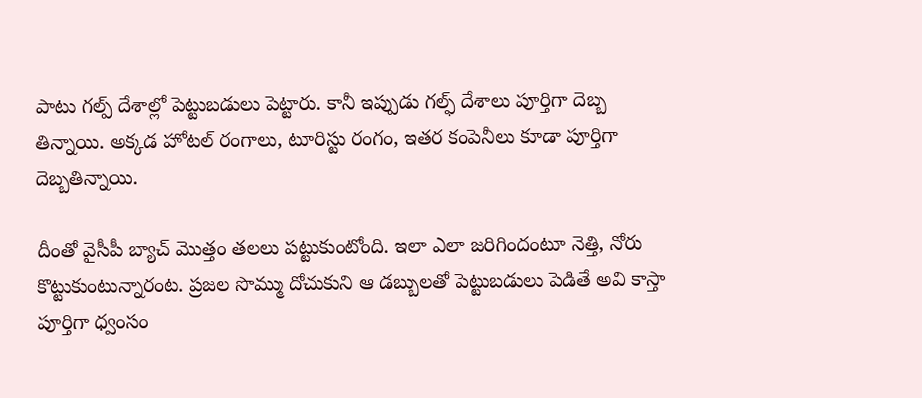పాటు గల్ప్ దేశాల్లో పెట్టుబడులు పెట్టారు. కానీ ఇప్పుడు గల్ఫ్ దేశాలు పూర్తిగా దెబ్బ తిన్నాయి. అక్కడ హోటల్ రంగాలు, టూరిస్టు రంగం, ఇతర కంపెనీలు కూడా పూర్తిగా దెబ్బతిన్నాయి.

దీంతో వైసీపీ బ్యాచ్ మొత్తం తలలు పట్టుకుంటోంది. ఇలా ఎలా జరిగిందంటూ నెత్తి, నోరు కొట్టుకుంటున్నారంట. ప్రజల సొమ్ము దోచుకుని ఆ డబ్బులతో పెట్టుబడులు పెడితే అవి కాస్తా పూర్తిగా ధ్వంసం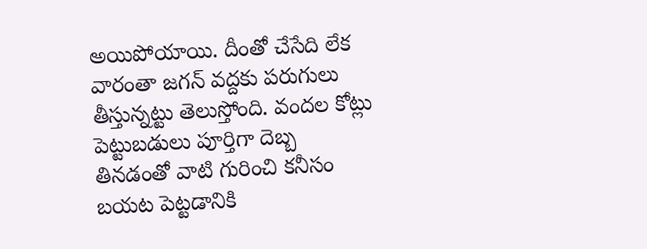అయిపోయాయి. దీంతో చేసేది లేక వారంతా జగన్ వద్దకు పరుగులు తీస్తున్నట్టు తెలుస్తోంది. వందల కోట్లు పెట్టుబడులు పూర్తిగా దెబ్బ తినడంతో వాటి గురించి కనీసం బయట పెట్టడానికి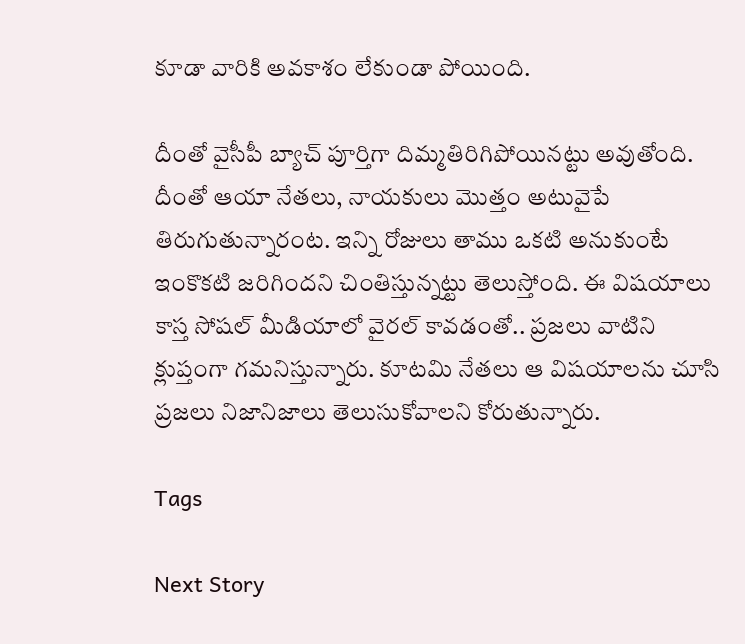కూడా వారికి అవకాశం లేకుండా పోయింది.

దీంతో వైసీపీ బ్యాచ్ పూర్తిగా దిమ్మతిరిగిపోయినట్టు అవుతోంది. దీంతో ఆయా నేతలు, నాయకులు మొత్తం అటువైపే తిరుగుతున్నారంట. ఇన్ని రోజులు తాము ఒకటి అనుకుంటే ఇంకొకటి జరిగిందని చింతిస్తున్నట్టు తెలుస్తోంది. ఈ విషయాలు కాస్త సోషల్ మీడియాలో వైరల్ కావడంతో.. ప్రజలు వాటిని క్లుప్తంగా గమనిస్తున్నారు. కూటమి నేతలు ఆ విషయాలను చూసి ప్రజలు నిజానిజాలు తెలుసుకోవాలని కోరుతున్నారు.

Tags

Next Story